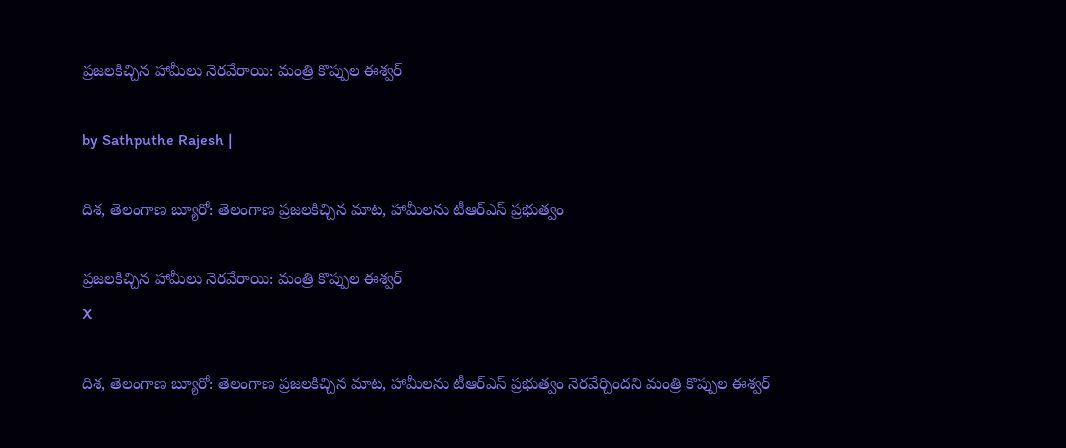ప్రజలకిచ్చిన హామీలు నెరవేరాయి: మంత్రి కొప్పుల ఈశ్వర్

by Sathputhe Rajesh |

దిశ, తెలంగాణ బ్యూరో: తెలంగాణ ప్రజలకిచ్చిన మాట, హామీలను టీఆర్‌ఎస్ ప్రభుత్వం

ప్రజలకిచ్చిన హామీలు నెరవేరాయి: మంత్రి కొప్పుల ఈశ్వర్
X

దిశ, తెలంగాణ బ్యూరో: తెలంగాణ ప్రజలకిచ్చిన మాట, హామీలను టీఆర్‌ఎస్ ప్రభుత్వం నెరవేర్చిందని మంత్రి కొప్పుల ఈశ్వర్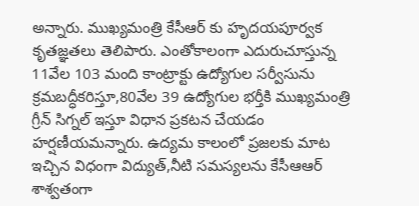అన్నారు. ముఖ్యమంత్రి కేసీఆర్ కు హృదయపూర్వక కృతజ్ఞతలు తెలిపారు. ఎంతోకాలంగా ఎదురుచూస్తున్న 11వేల 103 మంది కాంట్రాక్టు ఉద్యోగుల సర్వీసును క్రమబద్ధీకరిస్తూ,80వేల 39 ఉద్యోగుల భర్తీకి ముఖ్యమంత్రి గ్రీన్ సిగ్నల్ ఇస్తూ విధాన ప్రకటన చేయడం హర్షణీయమన్నారు. ఉద్యమ కాలంలో ప్రజలకు మాట ఇచ్చిన విధంగా విద్యుత్,నీటి సమస్యలను కేసీఆఆర్ శాశ్వతంగా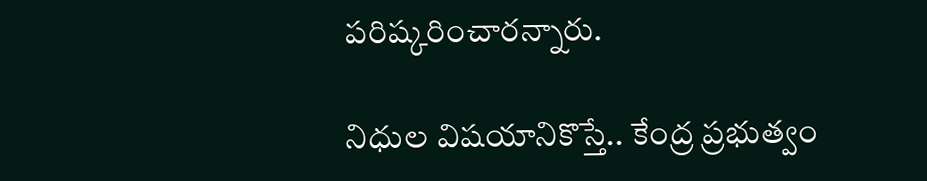పరిష్కరించారన్నారు.

నిధుల విషయానికొస్తే.. కేంద్ర ప్రభుత్వం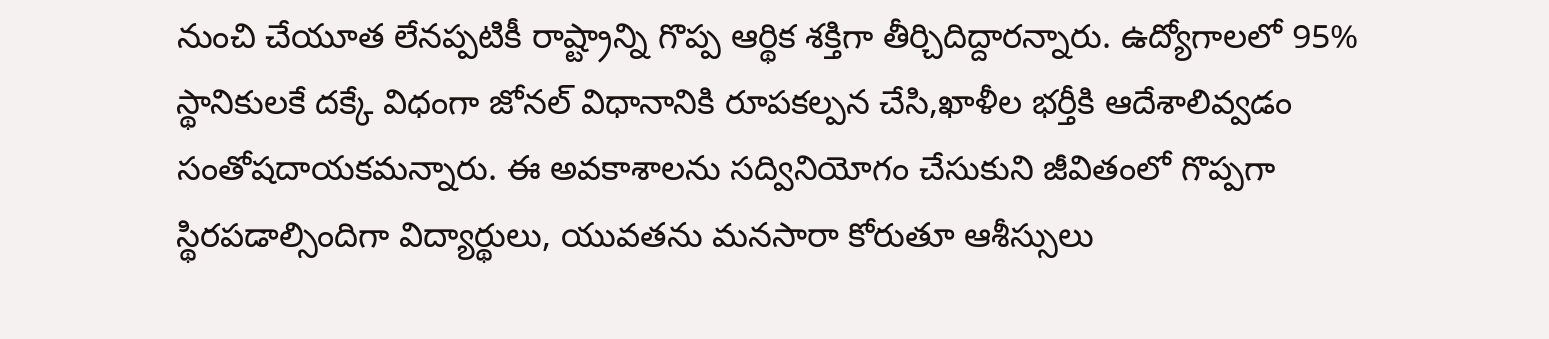నుంచి చేయూత లేనప్పటికీ రాష్ట్రాన్ని గొప్ప ఆర్థిక శక్తిగా తీర్చిదిద్దారన్నారు. ఉద్యోగాలలో 95% స్థానికులకే దక్కే విధంగా జోనల్ విధానానికి రూపకల్పన చేసి,ఖాళీల భర్తీకి ఆదేశాలివ్వడం సంతోషదాయకమన్నారు. ఈ అవకాశాలను సద్వినియోగం చేసుకుని జీవితంలో గొప్పగా స్థిరపడాల్సిందిగా విద్యార్థులు, యువతను మనసారా కోరుతూ ఆశీస్సులు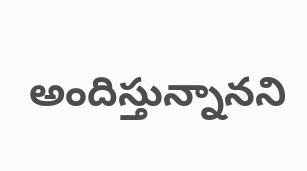అందిస్తున్నానని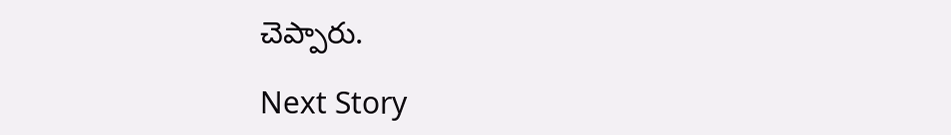చెప్పారు.

Next Story